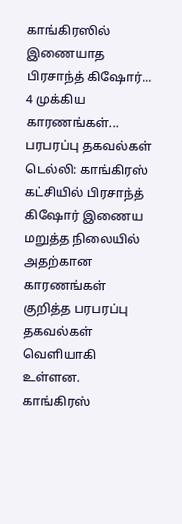காங்கிரஸில் இணையாத பிரசாந்த் கிஷோர்... 4 முக்கிய காரணங்கள்... பரபரப்பு தகவல்கள்
டெல்லி: காங்கிரஸ் கட்சியில் பிரசாந்த் கிஷோர் இணைய மறுத்த நிலையில் அதற்கான காரணங்கள் குறித்த பரபரப்பு தகவல்கள் வெளியாகி உள்ளன. காங்கிரஸ்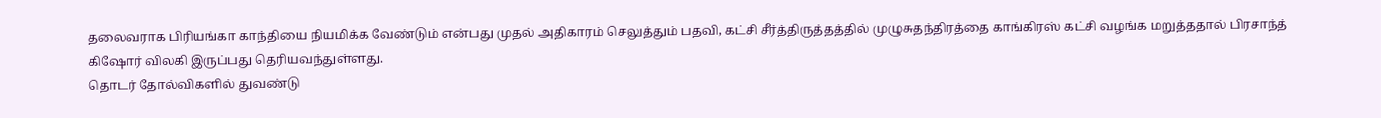தலைவராக பிரியங்கா காந்தியை நியமிக்க வேண்டும் என்பது முதல் அதிகாரம் செலுத்தும் பதவி, கட்சி சீர்த்திருத்தத்தில் முழுசுதந்திரத்தை காங்கிரஸ் கட்சி வழங்க மறுத்ததால் பிரசாந்த் கிஷோர் விலகி இருப்பது தெரியவந்துள்ளது.
தொடர் தோல்விகளில் துவண்டு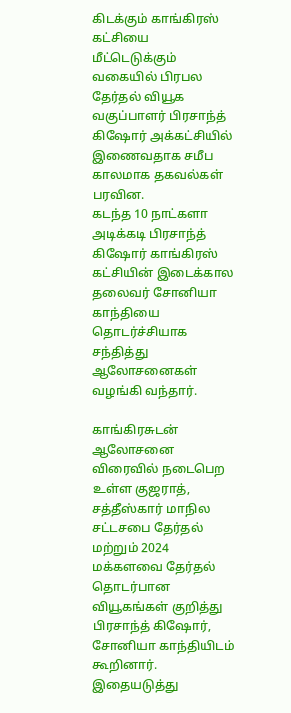கிடக்கும் காங்கிரஸ் கட்சியை மீட்டெடுக்கும் வகையில் பிரபல தேர்தல் வியூக வகுப்பாளர் பிரசாந்த் கிஷோர் அக்கட்சியில் இணைவதாக சமீப காலமாக தகவல்கள் பரவின.
கடந்த 10 நாட்களா அடிக்கடி பிரசாந்த் கிஷோர் காங்கிரஸ் கட்சியின் இடைக்கால தலைவர் சோனியா காந்தியை தொடர்ச்சியாக சந்தித்து ஆலோசனைகள் வழங்கி வந்தார்.

காங்கிரசுடன் ஆலோசனை
விரைவில் நடைபெற உள்ள குஜராத், சத்தீஸ்கார் மாநில சட்டசபை தேர்தல் மற்றும் 2024 மக்களவை தேர்தல் தொடர்பான வியூகங்கள் குறித்து பிரசாந்த் கிஷோர், சோனியா காந்தியிடம் கூறினார். இதையடுத்து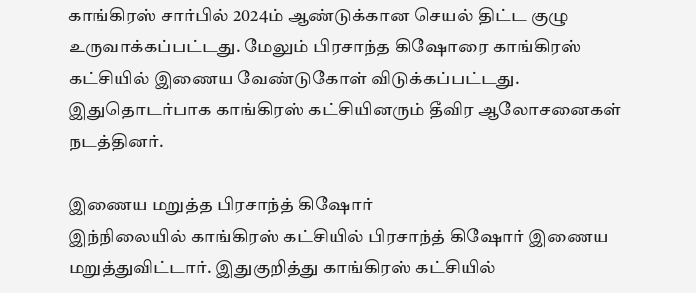காங்கிரஸ் சார்பில் 2024ம் ஆண்டுக்கான செயல் திட்ட குழு உருவாக்கப்பட்டது. மேலும் பிரசாந்த கிஷோரை காங்கிரஸ் கட்சியில் இணைய வேண்டுகோள் விடுக்கப்பட்டது. இதுதொடர்பாக காங்கிரஸ் கட்சியினரும் தீவிர ஆலோசனைகள் நடத்தினர்.

இணைய மறுத்த பிரசாந்த் கிஷோர்
இந்நிலையில் காங்கிரஸ் கட்சியில் பிரசாந்த் கிஷோர் இணைய மறுத்துவிட்டார். இதுகுறித்து காங்கிரஸ் கட்சியில்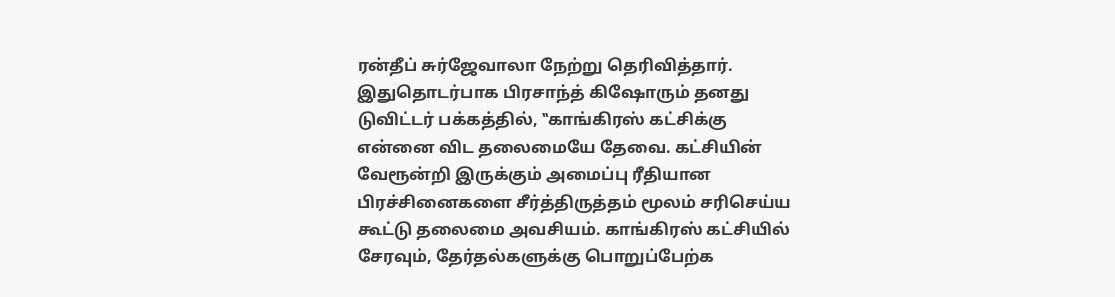ரன்தீப் சுர்ஜேவாலா நேற்று தெரிவித்தார். இதுதொடர்பாக பிரசாந்த் கிஷோரும் தனது டுவிட்டர் பக்கத்தில், ‛‛காங்கிரஸ் கட்சிக்கு என்னை விட தலைமையே தேவை. கட்சியின் வேரூன்றி இருக்கும் அமைப்பு ரீதியான பிரச்சினைகளை சீர்த்திருத்தம் மூலம் சரிசெய்ய கூட்டு தலைமை அவசியம். காங்கிரஸ் கட்சியில் சேரவும், தேர்தல்களுக்கு பொறுப்பேற்க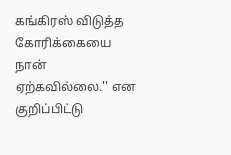கங்கிரஸ் விடுத்த கோரிக்கையை நான் ஏற்கவில்லை.'' என குறிப்பிட்டு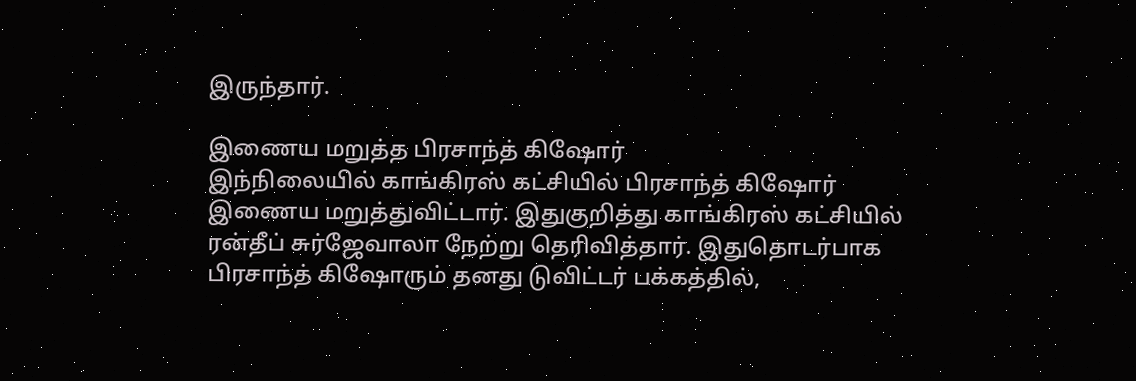இருந்தார்.

இணைய மறுத்த பிரசாந்த் கிஷோர்
இந்நிலையில் காங்கிரஸ் கட்சியில் பிரசாந்த் கிஷோர் இணைய மறுத்துவிட்டார். இதுகுறித்து காங்கிரஸ் கட்சியில் ரன்தீப் சுர்ஜேவாலா நேற்று தெரிவித்தார். இதுதொடர்பாக பிரசாந்த் கிஷோரும் தனது டுவிட்டர் பக்கத்தில்,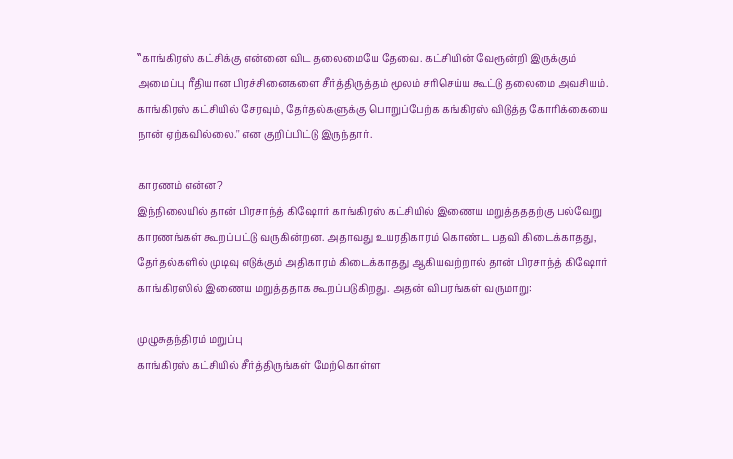‛‛காங்கிரஸ் கட்சிக்கு என்னை விட தலைமையே தேவை. கட்சியின் வேரூன்றி இருக்கும் அமைப்பு ரீதியான பிரச்சினைகளை சீர்த்திருத்தம் மூலம் சரிசெய்ய கூட்டு தலைமை அவசியம். காங்கிரஸ் கட்சியில் சேரவும், தேர்தல்களுக்கு பொறுப்பேற்க கங்கிரஸ் விடுத்த கோரிக்கையை நான் ஏற்கவில்லை.'' என குறிப்பிட்டு இருந்தார்.

காரணம் என்ன?
இந்நிலையில் தான் பிரசாந்த் கிஷோர் காங்கிரஸ் கட்சியில் இணைய மறுத்தததற்கு பல்வேறு காரணங்கள் கூறப்பட்டு வருகின்றன. அதாவது உயரதிகாரம் கொண்ட பதவி கிடைக்காதது, தேர்தல்களில் முடிவு எடுக்கும் அதிகாரம் கிடைக்காதது ஆகியவற்றால் தான் பிரசாந்த் கிஷோர் காங்கிரஸில் இணைய மறுத்ததாக கூறப்படுகிறது. அதன் விபரங்கள் வருமாறு:

முழுசுதந்திரம் மறுப்பு
காங்கிரஸ் கட்சியில் சீர்த்திருங்கள் மேற்கொள்ள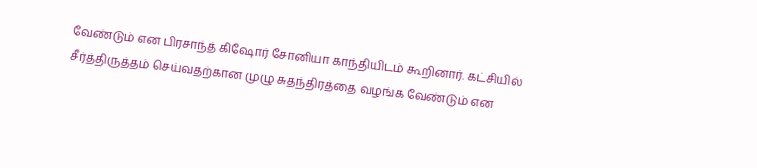வேண்டும் என பிரசாந்த் கிஷோர் சோனியா காந்தியிடம் கூறினார். கட்சியில் சீர்த்திருத்தம் செய்வதற்கான முழு சுதந்திரத்தை வழங்க வேண்டும் என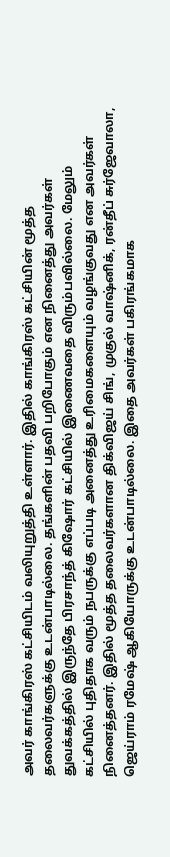அவர் காங்கிரஸ் கட்சியிடம் வலியுறுத்தி உள்ளார். இதில் காங்கிரஸ் கட்சியின் மூத்த தலைவர்களுக்கு உடன்பாடில்லை. தங்களின் பதவி பறிபோகும் என நினைத்து அவர்கள் துவக்கத்தில் இருந்தே பிரசாந்த் கிஷோர் கட்சியில் இணைவதை விரும்பவில்லை. மேலும் கட்சியில் புதிதாக வரும் நபருக்கு எப்படி அனைத்து உரிமைகளையும் வழங்குவது என அவர்கள் நினைத்தனர். இதில் மூத்த தலைவர்களான திக்விஜய் சிங், முகுல் வாஷ்னிக், ரன்தீப் சுர்ஜேவாலா, ஜெய்ராம் ரமேஷ் ஆகியோருக்கு உடன்பாடில்லை. இதை அவர்கள் பகிரங்கமாக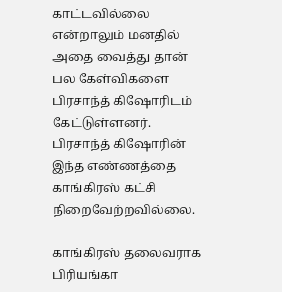காட்டவில்லை என்றாலும் மனதில் அதை வைத்து தான் பல கேள்விகளை பிரசாந்த் கிஷோரிடம் கேட்டுள்ளனர். பிரசாந்த் கிஷோரின் இந்த எண்ணத்தை காங்கிரஸ் கட்சி நிறைவேற்றவில்லை.

காங்கிரஸ் தலைவராக பிரியங்கா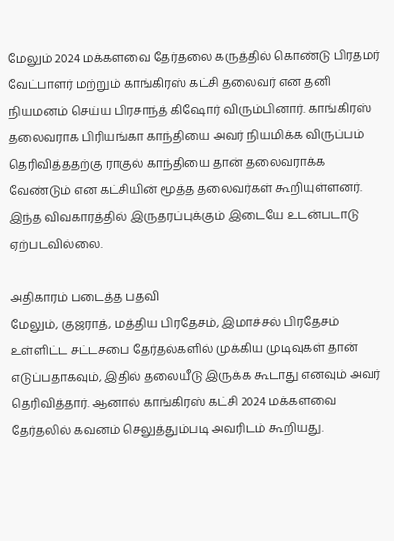மேலும் 2024 மக்களவை தேர்தலை கருத்தில் கொண்டு பிரதமர் வேட்பாளர் மற்றும் காங்கிரஸ் கட்சி தலைவர் என தனி நியமனம் செய்ய பிரசாந்த் கிஷோர் விரும்பினார். காங்கிரஸ் தலைவராக பிரியங்கா காந்தியை அவர் நியமிக்க விருப்பம் தெரிவித்ததற்கு ராகுல் காந்தியை தான் தலைவராக்க வேண்டும் என கட்சியின் மூத்த தலைவர்கள் கூறியுள்ளனர். இந்த விவகாரத்தில் இருதரப்புக்கும் இடையே உடன்படாடு ஏற்படவில்லை.

அதிகாரம் படைத்த பதவி
மேலும், குஜராத், மத்திய பிரதேசம், இமாச்சல் பிரதேசம் உள்ளிட்ட சட்டசபை தேர்தல்களில் முக்கிய முடிவுகள் தான் எடுப்பதாகவும், இதில் தலையீடு இருக்க கூடாது எனவும் அவர் தெரிவித்தார். ஆனால் காங்கிரஸ் கட்சி 2024 மக்களவை தேர்தலில் கவனம் செலுத்தும்படி அவரிடம் கூறியது.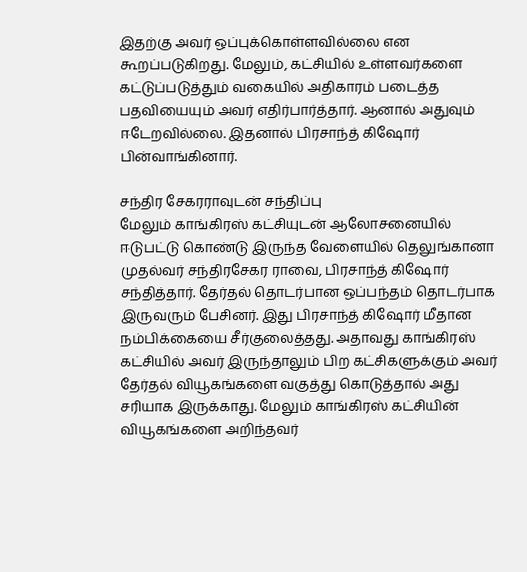இதற்கு அவர் ஒப்புக்கொள்ளவில்லை என கூறப்படுகிறது. மேலும், கட்சியில் உள்ளவர்களை கட்டுப்படுத்தும் வகையில் அதிகாரம் படைத்த பதவியையும் அவர் எதிர்பார்த்தார். ஆனால் அதுவும் ஈடேறவில்லை. இதனால் பிரசாந்த் கிஷோர் பின்வாங்கினார்.

சந்திர சேகரராவுடன் சந்திப்பு
மேலும் காங்கிரஸ் கட்சியுடன் ஆலோசனையில் ஈடுபட்டு கொண்டு இருந்த வேளையில் தெலுங்கானா முதல்வர் சந்திரசேகர ராவை, பிரசாந்த் கிஷோர் சந்தித்தார். தேர்தல் தொடர்பான ஒப்பந்தம் தொடர்பாக இருவரும் பேசினர். இது பிரசாந்த் கிஷோர் மீதான நம்பிக்கையை சீர்குலைத்தது. அதாவது காங்கிரஸ் கட்சியில் அவர் இருந்தாலும் பிற கட்சிகளுக்கும் அவர் தேர்தல் வியூகங்களை வகுத்து கொடுத்தால் அது சரியாக இருக்காது. மேலும் காங்கிரஸ் கட்சியின் வியூகங்களை அறிந்தவர்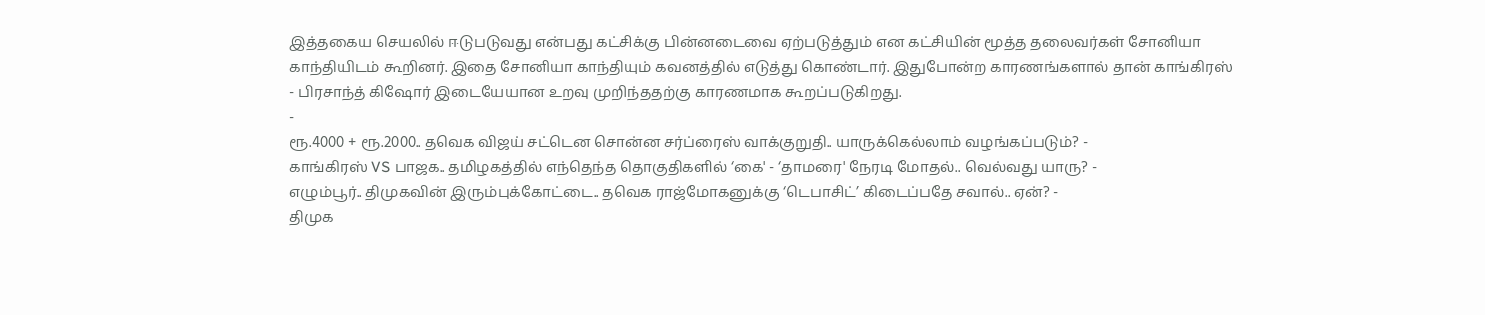இத்தகைய செயலில் ஈடுபடுவது என்பது கட்சிக்கு பின்னடைவை ஏற்படுத்தும் என கட்சியின் மூத்த தலைவர்கள் சோனியா காந்தியிடம் கூறினர். இதை சோனியா காந்தியும் கவனத்தில் எடுத்து கொண்டார். இதுபோன்ற காரணங்களால் தான் காங்கிரஸ் - பிரசாந்த் கிஷோர் இடையேயான உறவு முறிந்ததற்கு காரணமாக கூறப்படுகிறது.
-
ரூ.4000 + ரூ.2000.. தவெக விஜய் சட்டென சொன்ன சர்ப்ரைஸ் வாக்குறுதி.. யாருக்கெல்லாம் வழங்கப்படும்? -
காங்கிரஸ் VS பாஜக.. தமிழகத்தில் எந்தெந்த தொகுதிகளில் ‘கை' - ‘தாமரை' நேரடி மோதல்.. வெல்வது யாரு? -
எழும்பூர்.. திமுகவின் இரும்புக்கோட்டை.. தவெக ராஜ்மோகனுக்கு ‘டெபாசிட்’ கிடைப்பதே சவால்.. ஏன்? -
திமுக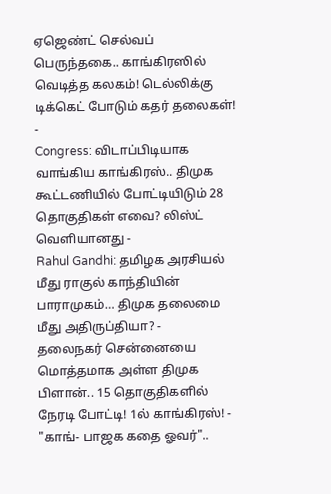ஏஜெண்ட் செல்வப் பெருந்தகை.. காங்கிரஸில் வெடித்த கலகம்! டெல்லிக்கு டிக்கெட் போடும் கதர் தலைகள்! -
Congress: விடாப்பிடியாக வாங்கிய காங்கிரஸ்.. திமுக கூட்டணியில் போட்டியிடும் 28 தொகுதிகள் எவை? லிஸ்ட் வெளியானது -
Rahul Gandhi: தமிழக அரசியல் மீது ராகுல் காந்தியின் பாராமுகம்… திமுக தலைமை மீது அதிருப்தியா? -
தலைநகர் சென்னையை மொத்தமாக அள்ள திமுக பிளான்.. 15 தொகுதிகளில் நேரடி போட்டி! 1ல் காங்கிரஸ்! -
"காங்- பாஜக கதை ஓவர்"..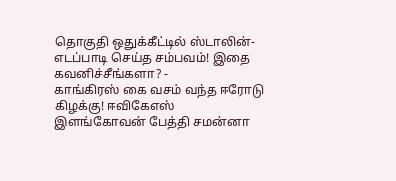தொகுதி ஒதுக்கீட்டில் ஸ்டாலின்- எடப்பாடி செய்த சம்பவம்! இதை கவனிச்சீங்களா? -
காங்கிரஸ் கை வசம் வந்த ஈரோடு கிழக்கு! ஈவிகேஎஸ் இளங்கோவன் பேத்தி சமன்னா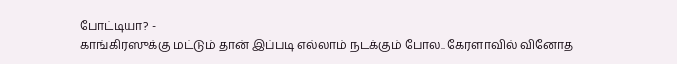போட்டியா? -
காங்கிரஸுக்கு மட்டும் தான் இப்படி எல்லாம் நடக்கும் போல.. கேரளாவில் வினோத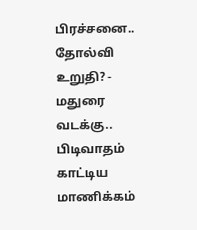பிரச்சனை.. தோல்வி உறுதி? -
மதுரை வடக்கு.. பிடிவாதம் காட்டிய மாணிக்கம்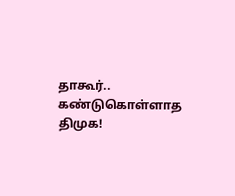தாகூர்.. கண்டுகொள்ளாத திமுக!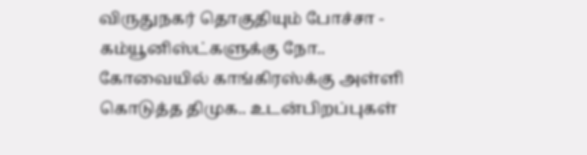விருதுநகர் தொகுதியும் போச்சா -
கம்யூனிஸ்ட்களுக்கு நோ.. கோவையில் காங்கிரஸ்க்கு அள்ளி கொடுத்த திமுக.. உடன்பிறப்புகள்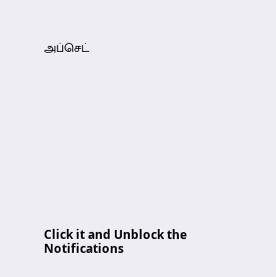அப்செட்












Click it and Unblock the Notifications